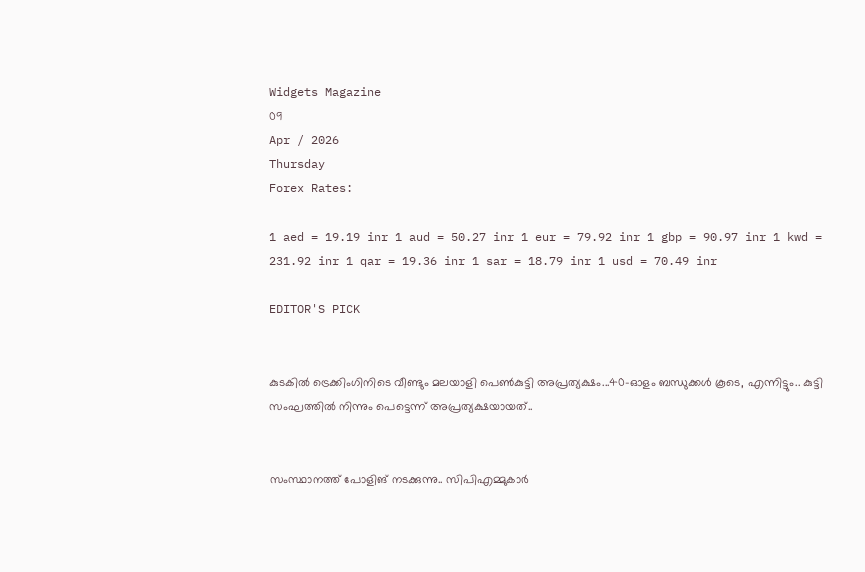Widgets Magazine
09
Apr / 2026
Thursday
Forex Rates:

1 aed = 19.19 inr 1 aud = 50.27 inr 1 eur = 79.92 inr 1 gbp = 90.97 inr 1 kwd = 231.92 inr 1 qar = 19.36 inr 1 sar = 18.79 inr 1 usd = 70.49 inr

EDITOR'S PICK


കുടകിൽ ട്രെക്കിംഗിനിടെ വീണ്ടും മലയാളി പെൺകുട്ടി അപ്രത്യക്ഷം...40-ഓളം ബന്ധുക്കൾ കൂടെ, എന്നിട്ടും.. കുട്ടി സംഘത്തില്‍ നിന്നും പെട്ടെന്ന് അപ്രത്യക്ഷയായത്..


സംസ്ഥാനത്ത് പോളിങ് നടക്കുന്നു.. സിപിഎമ്മുകാർ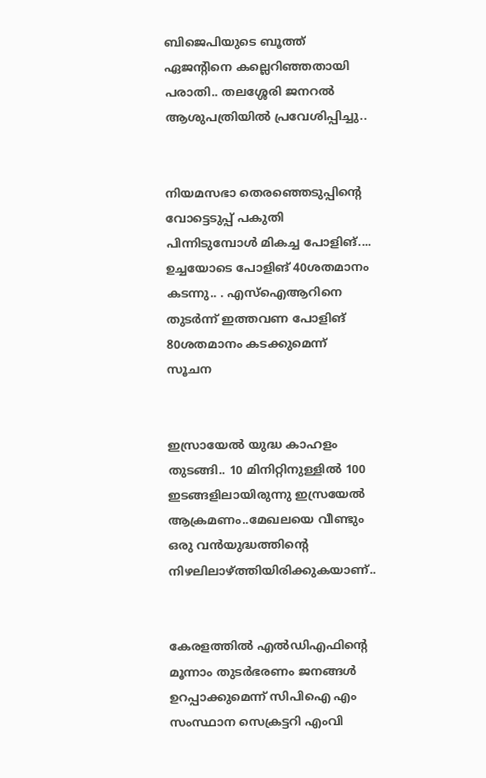ബിജെപിയുടെ ബൂത്ത് ഏജന്റിനെ കല്ലെറിഞ്ഞതായി പരാതി.. തലശ്ശേരി ജനറൽ ആശുപത്രിയിൽ പ്രവേശിപ്പിച്ചു..


നിയമസഭാ തെരഞ്ഞെടുപ്പിന്‍റെ വോട്ടെടുപ്പ് പകുതി പിന്നിടുമ്പോള്‍ മികച്ച പോളിങ്.... ഉച്ചയോടെ പോളിങ് 40ശതമാനം കടന്നു.. . എസ്ഐആറിനെ തുടര്‍ന്ന് ഇത്തവണ പോളിങ് 80ശതമാനം കടക്കുമെന്ന് സൂചന


ഇസ്രായേൽ യുദ്ധ കാഹളം തുടങ്ങി.. 10 മിനിറ്റിനുള്ളില്‍ 100 ഇടങ്ങളിലായിരുന്നു ഇസ്രയേല്‍ ആക്രമണം..മേഖലയെ വീണ്ടും ഒരു വന്‍യുദ്ധത്തിന്റെ നിഴലിലാഴ്ത്തിയിരിക്കുകയാണ്..


കേരളത്തിൽ എൽഡിഎഫിന്റെ മൂന്നാം തുടർഭരണം ജനങ്ങൾ ഉറപ്പാക്കുമെന്ന് സിപിഐ എം സംസ്ഥാന സെക്രട്ടറി എംവി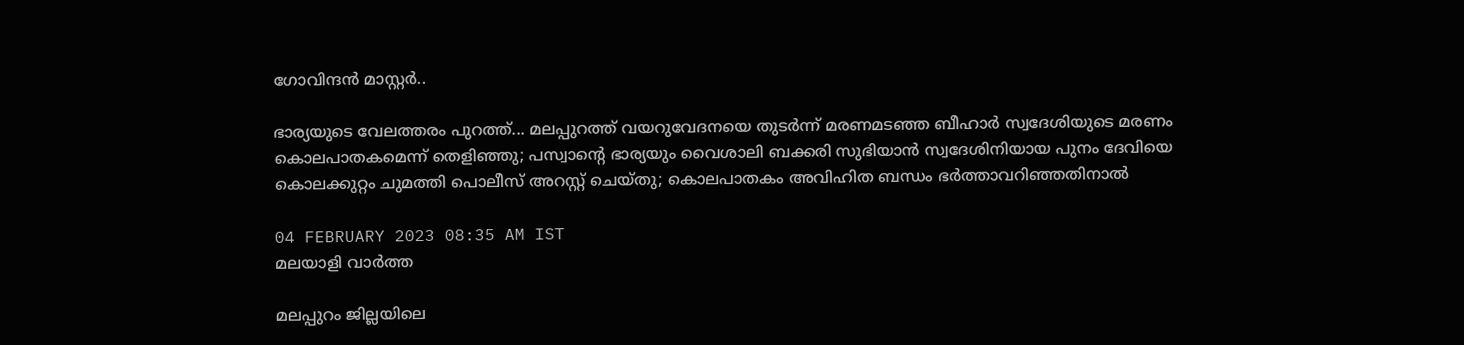ഗോവിന്ദൻ മാസ്റ്റർ..

ഭാര്യയുടെ വേലത്തരം പുറത്ത്... മലപ്പുറത്ത് വയറുവേദനയെ തുടര്‍ന്ന് മരണമടഞ്ഞ ബീഹാര്‍ സ്വദേശിയുടെ മരണം കൊലപാതകമെന്ന് തെളിഞ്ഞു; പസ്വാന്റെ ഭാര്യയും വൈശാലി ബക്കരി സുഭിയാന്‍ സ്വദേശിനിയായ പുനം ദേവിയെ കൊലക്കുറ്റം ചുമത്തി പൊലീസ് അറസ്റ്റ് ചെയ്തു; കൊലപാതകം അവിഹിത ബന്ധം ഭര്‍ത്താവറിഞ്ഞതിനാല്‍

04 FEBRUARY 2023 08:35 AM IST
മലയാളി വാര്‍ത്ത

മലപ്പുറം ജില്ലയിലെ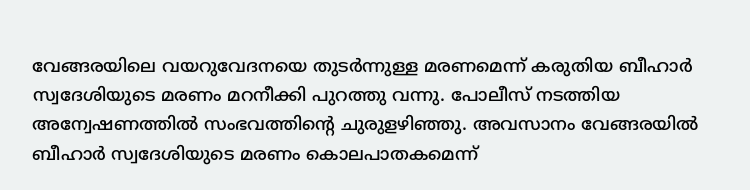വേങ്ങരയിലെ വയറുവേദനയെ തുടര്‍ന്നുള്ള മരണമെന്ന് കരുതിയ ബീഹാര്‍ സ്വദേശിയുടെ മരണം മറനീക്കി പുറത്തു വന്നു. പോലീസ് നടത്തിയ അന്വേഷണത്തില്‍ സംഭവത്തിന്റെ ചുരുളഴിഞ്ഞു. അവസാനം വേങ്ങരയില്‍ ബീഹാര്‍ സ്വദേശിയുടെ മരണം കൊലപാതകമെന്ന്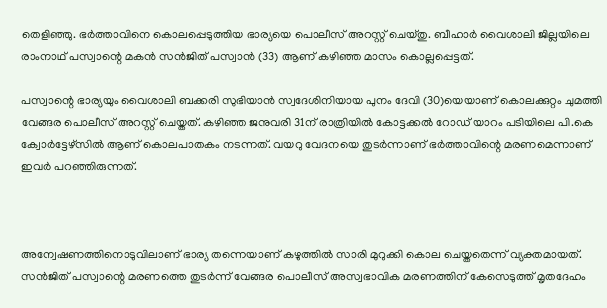തെളിഞ്ഞു. ഭര്‍ത്താവിനെ കൊലപ്പെടുത്തിയ ഭാര്യയെ പൊലീസ് അറസ്റ്റ് ചെയ്തു. ബീഹാര്‍ വൈശാലി ജില്ലയിലെ രാംനാഥ് പസ്വാന്റെ മകന്‍ സന്‍ജിത് പസ്വാന്‍ (33) ആണ് കഴിഞ്ഞ മാസം കൊല്ലപ്പെട്ടത്.

പസ്വാന്റെ ഭാര്യയും വൈശാലി ബക്കരി സുഭിയാന്‍ സ്വദേശിനിയായ പുനം ദേവി (30)യെയാണ് കൊലക്കുറ്റം ചുമത്തി വേങ്ങര പൊലീസ് അറസ്റ്റ് ചെയ്തത്. കഴിഞ്ഞ ജനുവരി 31ന് രാത്രിയില്‍ കോട്ടക്കല്‍ റോഡ് യാറം പടിയിലെ പി.കെ ക്വോര്‍ട്ടേഴ്സില്‍ ആണ് കൊലപാതകം നടന്നത്. വയറു വേദനയെ തുടര്‍ന്നാണ് ഭര്‍ത്താവിന്റെ മരണമെന്നാണ് ഇവര്‍ പറഞ്ഞിരുന്നത്.



അന്വേഷണത്തിനൊടുവിലാണ് ഭാര്യ തന്നെയാണ് കഴുത്തില്‍ സാരി മുറുക്കി കൊല ചെയ്തതെന്ന് വ്യക്തമായത്. സന്‍ജിത് പസ്വാന്റെ മരണത്തെ തുടര്‍ന്ന് വേങ്ങര പൊലീസ് അസ്വഭാവിക മരണത്തിന് കേസെടുത്ത് മൃതദേഹം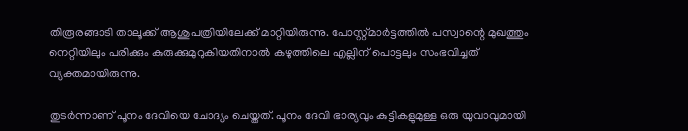തിരൂരങ്ങാടി താലൂക്ക് ആശുപത്രിയിലേക്ക് മാറ്റിയിരുന്നു. പോസ്റ്റ്മാര്‍ട്ടത്തില്‍ പസ്വാന്റെ മുഖത്തും നെറ്റിയിലും പരിക്കും കുരുക്കുമുറുകിയതിനാല്‍ കഴുത്തിലെ എല്ലിന് പൊട്ടലും സംഭവിച്ചത് വ്യക്തമായിരുന്നു.

തുടര്‍ന്നാണ് പൂനം ദേവിയെ ചോദ്യം ചെയ്തത്. പൂനം ദേവി ഭാര്യവും കുട്ടികളുമുള്ള ഒരു യുവാവുമായി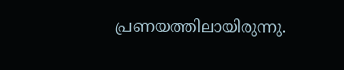പ്രണയത്തിലായിരുന്നു.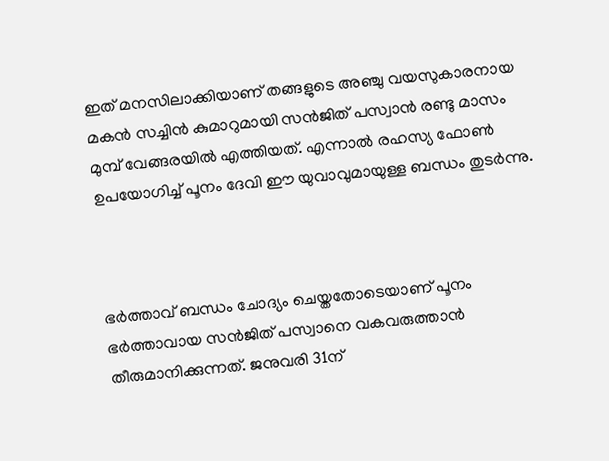ഇത് മനസിലാക്കിയാണ് തങ്ങളുടെ അഞ്ചു വയസുകാരനായ മകന്‍ സച്ചിന്‍ കുമാറുമായി സന്‍ജിത് പസ്വാന്‍ രണ്ടു മാസം മുമ്പ് വേങ്ങരയില്‍ എത്തിയത്. എന്നാല്‍ രഹസ്യ ഫോണ്‍ ഉപയോഗിച്ച് പൂനം ദേവി ഈ യുവാവുമായുള്ള ബന്ധം തുടര്‍ന്നു.



ഭര്‍ത്താവ് ബന്ധം ചോദ്യം ചെയ്തതോടെയാണ് പൂനം ഭര്‍ത്താവായ സന്‍ജിത് പസ്വാനെ വകവരുത്താന്‍ തീരുമാനിക്കുന്നത്. ജനുവരി 31ന്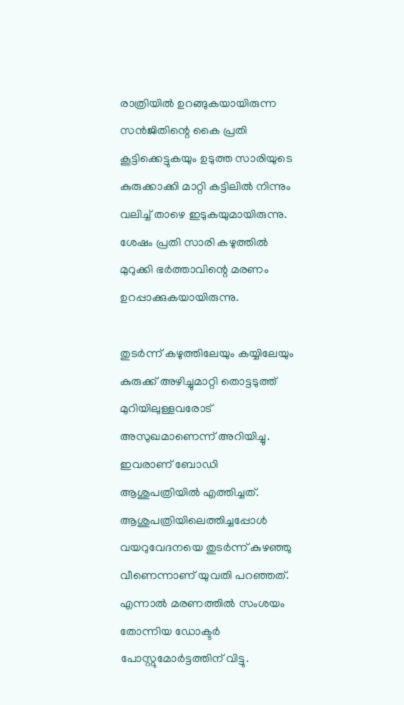രാത്രിയില്‍ ഉറങ്ങുകയായിരുന്ന സന്‍ജിതിന്റെ കൈ പ്രതി കൂട്ടിക്കെട്ടുകയും ഉടുത്ത സാരിയുടെ കുരുക്കാക്കി മാറ്റി കട്ടിലില്‍ നിന്നും വലിച്ച് താഴെ ഇടുകയുമായിരുന്നു. ശേഷം പ്രതി സാരി കഴുത്തില്‍ മുറുക്കി ഭര്‍ത്താവിന്റെ മരണം ഉറപ്പാക്കുകയായിരുന്നു.

തുടര്‍ന്ന് കഴുത്തിലേയും കയ്യിലേയും കുരുക്ക് അഴിച്ചുമാറ്റി തൊട്ടടുത്ത് മുറിയിലുള്ളവരോട് അസുഖമാണെന്ന് അറിയിച്ചു. ഇവരാണ് ബോഡി ആശുപത്രിയില്‍ എത്തിച്ചത്. ആശുപത്രിയിലെത്തിച്ചപ്പോള്‍ വയറുവേദനയെ തുടര്‍ന്ന് കുഴഞ്ഞു വീണെന്നാണ് യുവതി പറഞ്ഞത്. എന്നാല്‍ മരണത്തില്‍ സംശയം തോന്നിയ ഡോക്ടര്‍ പോസ്റ്റുമോര്‍ട്ടത്തിന് വിട്ടു.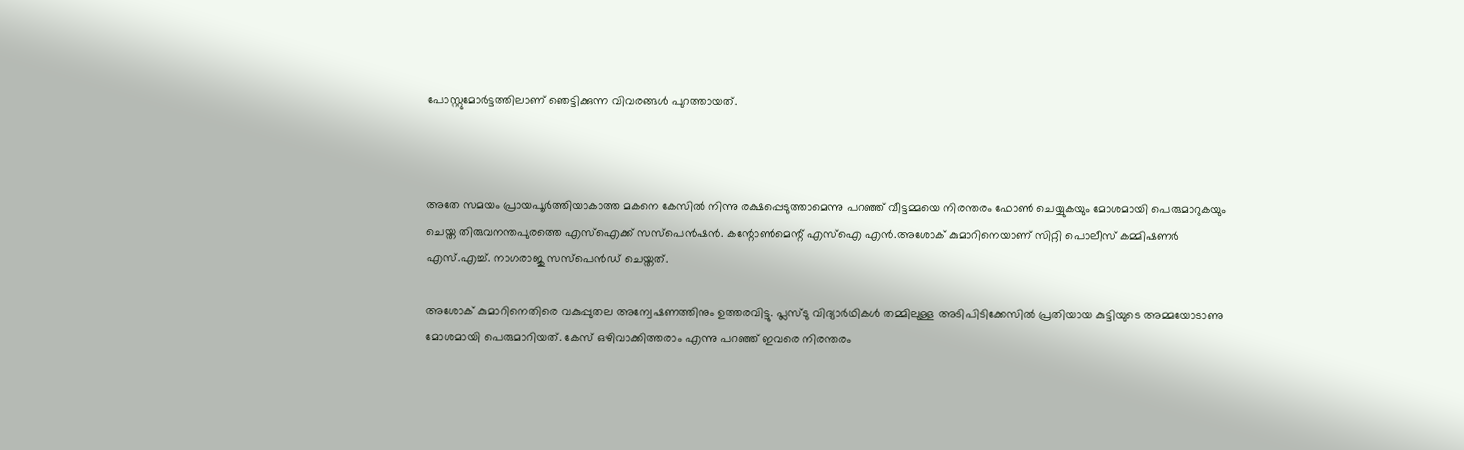പോസ്റ്റുമോര്‍ട്ടത്തിലാണ് ഞെട്ടിക്കുന്ന വിവരങ്ങള്‍ പുറത്തായത്.



അതേ സമയം പ്രായപൂര്‍ത്തിയാകാത്ത മകനെ കേസില്‍ നിന്നു രക്ഷപ്പെടുത്താമെന്നു പറഞ്ഞ് വീട്ടമ്മയെ നിരന്തരം ഫോണ്‍ ചെയ്യുകയും മോശമായി പെരുമാറുകയും ചെയ്ത തിരുവനന്തപുരത്തെ എസ്‌ഐക്ക് സസ്പെന്‍ഷന്‍. കന്റോണ്‍മെന്റ് എസ്‌ഐ എന്‍.അശോക് കുമാറിനെയാണ് സിറ്റി പൊലീസ് കമ്മിഷണര്‍ എസ്.എച്ച്. നാഗരാജു സസ്‌പെന്‍ഡ് ചെയ്തത്.

അശോക് കുമാറിനെതിരെ വകുപ്പുതല അന്വേഷണത്തിനും ഉത്തരവിട്ടു. പ്ലസ്ടു വിദ്യാര്‍ഥികള്‍ തമ്മിലുള്ള അടിപിടിക്കേസില്‍ പ്രതിയായ കുട്ടിയുടെ അമ്മയോടാണു മോശമായി പെരുമാറിയത്. കേസ് ഒഴിവാക്കിത്തരാം എന്നു പറഞ്ഞ് ഇവരെ നിരന്തരം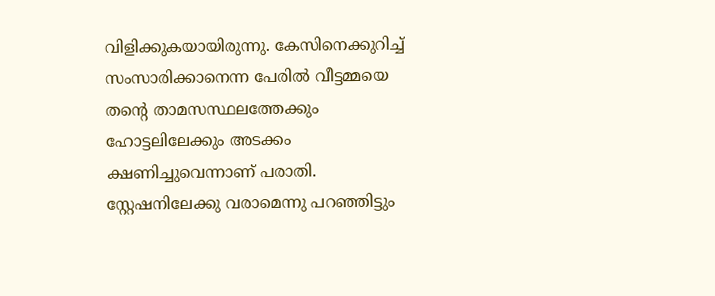വിളിക്കുകയായിരുന്നു. കേസിനെക്കുറിച്ച് സംസാരിക്കാനെന്ന പേരില്‍ വീട്ടമ്മയെ തന്റെ താമസസ്ഥലത്തേക്കും ഹോട്ടലിലേക്കും അടക്കം ക്ഷണിച്ചുവെന്നാണ് പരാതി. സ്റ്റേഷനിലേക്കു വരാമെന്നു പറഞ്ഞിട്ടും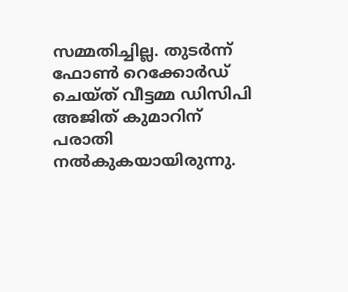സമ്മതിച്ചില്ല. തുടര്‍ന്ന് ഫോണ്‍ റെക്കോര്‍ഡ് ചെയ്ത് വീട്ടമ്മ ഡിസിപി അജിത് കുമാറിന് പരാതി നല്‍കുകയായിരുന്നു.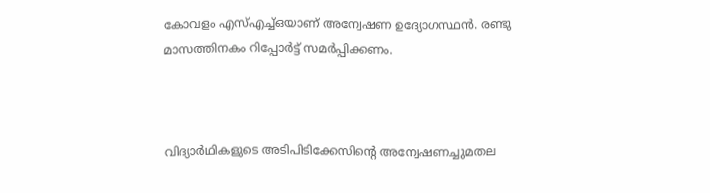കോവളം എസ്എച്ച്ഒയാണ് അന്വേഷണ ഉദ്യോഗസ്ഥന്‍. രണ്ടു മാസത്തിനകം റിപ്പോര്‍ട്ട് സമര്‍പ്പിക്കണം.



വിദ്യാര്‍ഥികളുടെ അടിപിടിക്കേസിന്റെ അന്വേഷണച്ചുമതല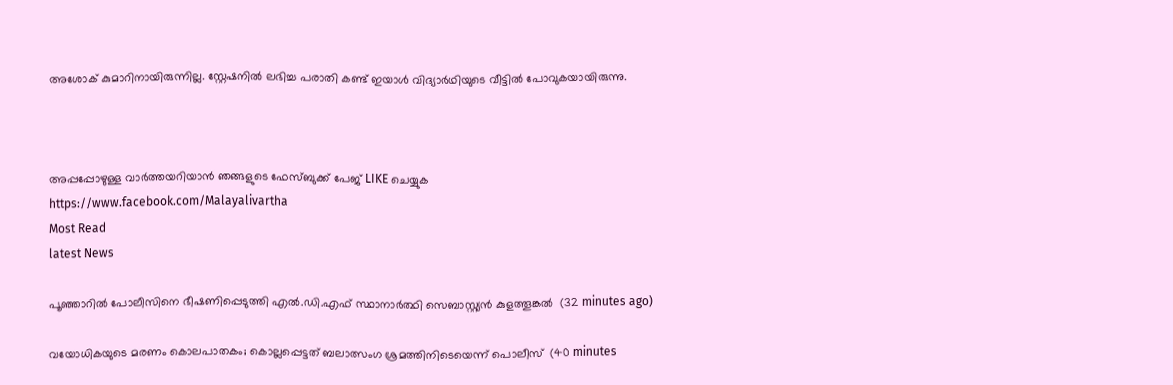അശോക് കുമാറിനായിരുന്നില്ല. സ്റ്റേഷനില്‍ ലഭിച്ച പരാതി കണ്ട് ഇയാള്‍ വിദ്യാര്‍ഥിയുടെ വീട്ടില്‍ പോവുകയായിരുന്നു.



അപ്പപ്പോഴുള്ള വാര്‍ത്തയറിയാന്‍ ഞങ്ങളുടെ ഫേസ്‌ബുക്ക്‌ പേജ് LIKE ചെയ്യുക
https://www.facebook.com/Malayalivartha
Most Read
latest News

പൂഞ്ഞാറില്‍ പോലീസിനെ ഭീഷണിപ്പെടുത്തി എല്‍.ഡി.എഫ് സ്ഥാനാര്‍ത്ഥി സെബാസ്റ്റ്യന്‍ കുളത്തൂങ്കല്‍  (32 minutes ago)

വയോധികയുടെ മരണം കൊലപാതകം; കൊല്ലപ്പെട്ടത് ബലാത്സംഗ ശ്രമത്തിനിടെയെന്ന് പൊലീസ്  (40 minutes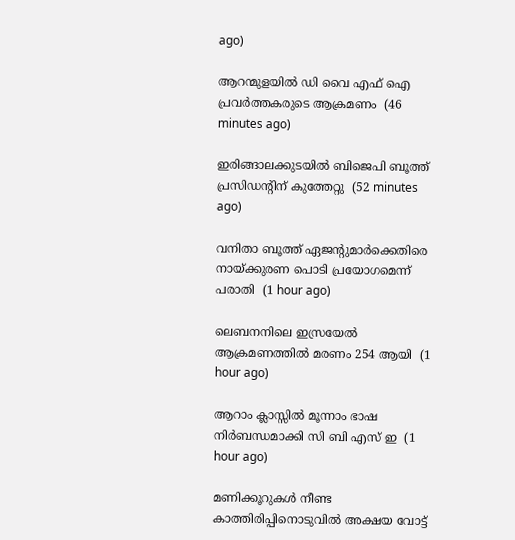ago)

ആറന്മുളയില്‍ ഡി വൈ എഫ് ഐ പ്രവര്‍ത്തകരുടെ ആക്രമണം  (46 minutes ago)

ഇരിങ്ങാലക്കുടയില്‍ ബിജെപി ബൂത്ത് പ്രസിഡന്റിന് കുത്തേറ്റു  (52 minutes ago)

വനിതാ ബൂത്ത് ഏജന്റുമാര്‍ക്കെതിരെ നായ്ക്കുരണ പൊടി പ്രയോഗമെന്ന് പരാതി  (1 hour ago)

ലെബനനിലെ ഇസ്രയേല്‍ ആക്രമണത്തില്‍ മരണം 254 ആയി  (1 hour ago)

ആറാം ക്ലാസ്സില്‍ മൂന്നാം ഭാഷ നിര്‍ബന്ധമാക്കി സി ബി എസ് ഇ  (1 hour ago)

മണിക്കൂറുകള്‍ നീണ്ട കാത്തിരിപ്പിനൊടുവില്‍ അക്ഷയ വോട്ട്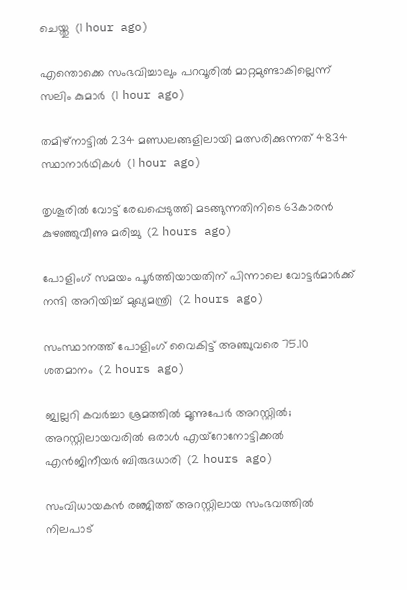ചെയ്തു  (1 hour ago)

എന്തൊക്കെ സംഭവിച്ചാലും പറവൂരില്‍ മാറ്റമുണ്ടാകില്ലെന്ന് സലിം കുമാര്‍  (1 hour ago)

തമിഴ്‌നാട്ടില്‍ 234 മണ്ഡലങ്ങളിലായി മത്സരിക്കുന്നത് 4834 സ്ഥാനാര്‍ഥികള്‍  (1 hour ago)

തൃശൂരില്‍ വോട്ട് രേഖപ്പെടുത്തി മടങ്ങുന്നതിനിടെ 63കാരന്‍ കുഴഞ്ഞുവീണു മരിച്ചു  (2 hours ago)

പോളിംഗ് സമയം പൂര്‍ത്തിയായതിന് പിന്നാലെ വോട്ടര്‍മാര്‍ക്ക് നന്ദി അറിയിച്ച് മുഖ്യമന്ത്രി  (2 hours ago)

സംസ്ഥാനത്ത് പോളിംഗ് വൈകിട്ട് അഞ്ചുവരെ 75.10 ശതമാനം  (2 hours ago)

ജ്വല്ലറി കവര്‍ച്ചാ ശ്രമത്തില്‍ മൂന്നുപേര്‍ അറസ്റ്റില്‍; അറസ്റ്റിലായവരില്‍ ഒരാള്‍ എയ്‌റോനോട്ടിക്കല്‍ എന്‍ജിനീയര്‍ ബിരുദധാരി  (2 hours ago)

സംവിധായകന്‍ രഞ്ജിത്ത് അറസ്റ്റിലായ സംഭവത്തില്‍ നിലപാട്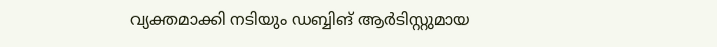വ്യക്തമാക്കി നടിയും ഡബ്ബിങ് ആര്‍ടിസ്റ്റുമായ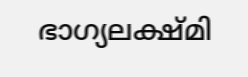ഭാഗ്യലക്ഷ്മി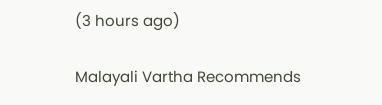(3 hours ago)

Malayali Vartha Recommends